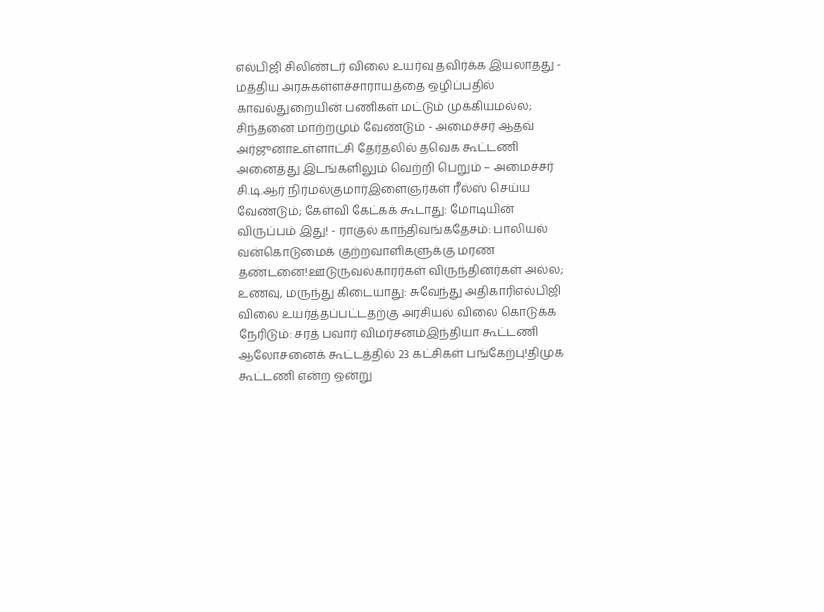எல்பிஜி சிலிண்டர் விலை உயர்வு தவிர்க்க இயலாதது - மத்திய அரசுகள்ளச்சாராயத்தை ஒழிப்பதில் காவல்துறையின் பணிகள் மட்டும் முக்கியமல்ல; சிந்தனை மாற்றமும் வேண்டும் - அமைச்சர் ஆதவ் அர்ஜுனாஉள்ளாட்சி தேர்தலில் தவெக கூட்டணி அனைத்து இடங்களிலும் வெற்றி பெறும் – அமைச்சர் சி.டி.ஆர் நிர்மல்குமார்இளைஞர்கள் ரீல்ஸ் செய்ய வேண்டும்; கேள்வி கேட்கக் கூடாது: மோடியின் விருப்பம் இது! - ராகுல் காந்திவங்கதேசம்: பாலியல் வன்கொடுமைக் குற்றவாளிகளுக்கு மரண தண்டனை!ஊடுருவல்காரர்கள் விருந்தினர்கள் அல்ல; உணவு, மருந்து கிடையாது: சுவேந்து அதிகாரிஎல்பிஜி விலை உயர்த்தப்பட்டதற்கு அரசியல் விலை கொடுக்க நேரிடும்: சரத் பவார் விமர்சனம்இந்தியா கூட்டணி ஆலோசனைக் கூட்டத்தில் 23 கட்சிகள் பங்கேற்பு!திமுக கூட்டணி என்ற ஒன்று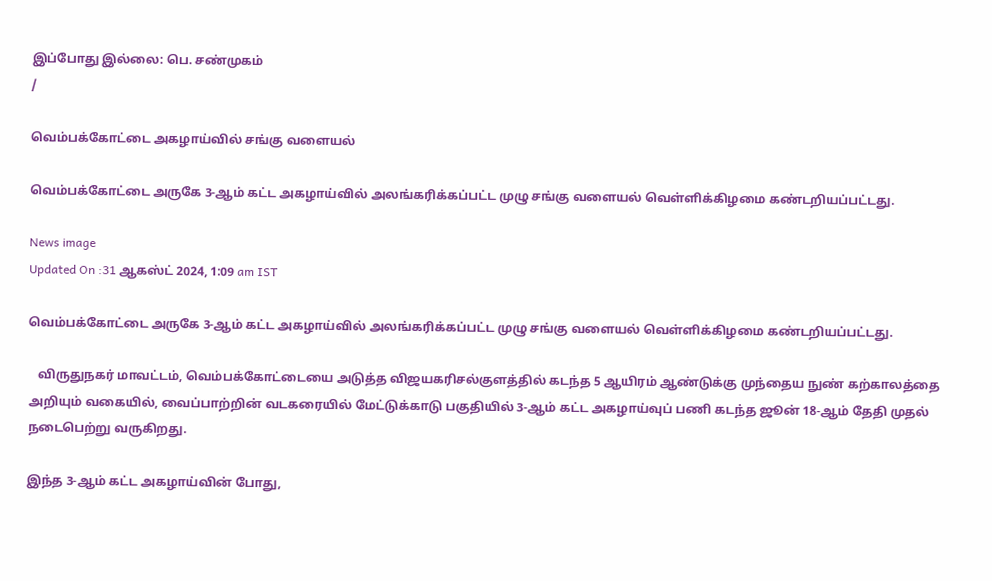இப்போது இல்லை: பெ. சண்முகம்
/

வெம்பக்கோட்டை அகழாய்வில் சங்கு வளையல்

வெம்பக்கோட்டை அருகே 3-ஆம் கட்ட அகழாய்வில் அலங்கரிக்கப்பட்ட முழு சங்கு வளையல் வெள்ளிக்கிழமை கண்டறியப்பட்டது.

News image
Updated On :31 ஆகஸ்ட் 2024, 1:09 am IST

வெம்பக்கோட்டை அருகே 3-ஆம் கட்ட அகழாய்வில் அலங்கரிக்கப்பட்ட முழு சங்கு வளையல் வெள்ளிக்கிழமை கண்டறியப்பட்டது.

   விருதுநகர் மாவட்டம், வெம்பக்கோட்டையை அடுத்த விஜயகரிசல்குளத்தில் கடந்த 5 ஆயிரம் ஆண்டுக்கு முந்தைய நுண் கற்காலத்தை அறியும் வகையில், வைப்பாற்றின் வடகரையில் மேட்டுக்காடு பகுதியில் 3-ஆம் கட்ட அகழாய்வுப் பணி கடந்த ஜூன் 18-ஆம் தேதி முதல் நடைபெற்று வருகிறது.

இந்த 3-ஆம் கட்ட அகழாய்வின் போது,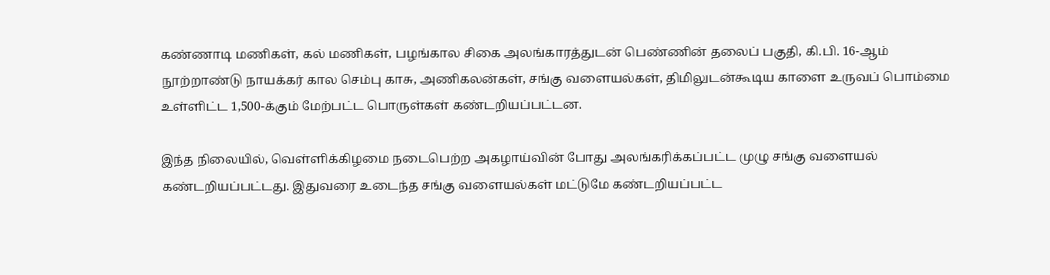கண்ணாடி மணிகள், கல் மணிகள், பழங்கால சிகை அலங்காரத்துடன் பெண்ணின் தலைப் பகுதி, கி.பி. 16-ஆம் நூற்றாண்டு நாயக்கர் கால செம்பு காசு, அணிகலன்கள், சங்கு வளையல்கள், திமிலுடன்கூடிய காளை உருவப் பொம்மை உள்ளிட்ட 1,500-க்கும் மேற்பட்ட பொருள்கள் கண்டறியப்பட்டன.

இந்த நிலையில், வெள்ளிக்கிழமை நடைபெற்ற அகழாய்வின் போது அலங்கரிக்கப்பட்ட முழு சங்கு வளையல் கண்டறியப்பட்டது. இதுவரை உடைந்த சங்கு வளையல்கள் மட்டுமே கண்டறியப்பட்ட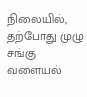நிலையில், தற்போது முழு சங்கு வளையல்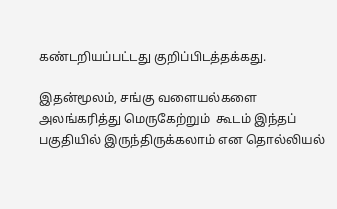கண்டறியப்பட்டது குறிப்பிடத்தக்கது.

இதன்மூலம், சங்கு வளையல்களை அலங்கரித்து மெருகேற்றும்  கூடம் இந்தப் பகுதியில் இருந்திருக்கலாம் என தொல்லியல்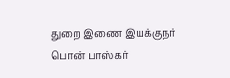துறை இணை இயக்குநர் பொன் பாஸ்கர்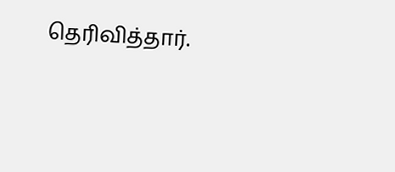தெரிவித்தார்.